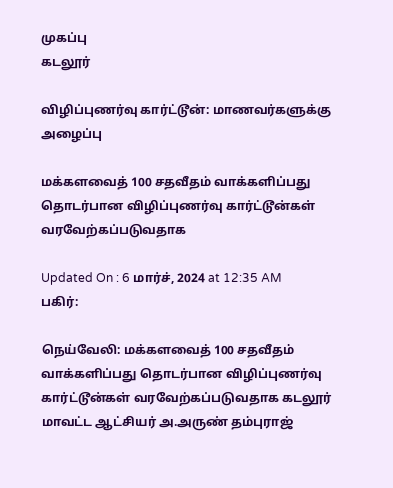முகப்பு
கடலூர்

விழிப்புணர்வு கார்ட்டூன்: மாணவர்களுக்கு அழைப்பு

மக்களவைத் 100 சதவீதம் வாக்களிப்பது தொடர்பான விழிப்புணர்வு கார்ட்டூன்கள் வரவேற்கப்படுவதாக

Updated On : 6 மார்ச், 2024 at 12:35 AM
பகிர்:

நெய்வேலி: மக்களவைத் 100 சதவீதம் வாக்களிப்பது தொடர்பான விழிப்புணர்வு கார்ட்டூன்கள் வரவேற்கப்படுவதாக கடலூர் மாவட்ட ஆட்சியர் அ.அருண் தம்புராஜ்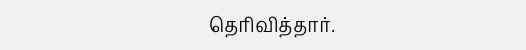தெரிவித்தார்.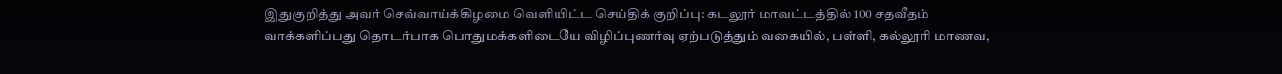இதுகுறித்து அவர் செவ்வாய்க்கிழமை வெளியிட்ட செய்திக் குறிப்பு: கடலூர் மாவட்டத்தில் 100 சதவீதம் வாக்களிப்பது தொடர்பாக பொதுமக்களிடையே விழிப்புணர்வு ஏற்படுத்தும் வகையில், பள்ளி, கல்லூரி மாணவ,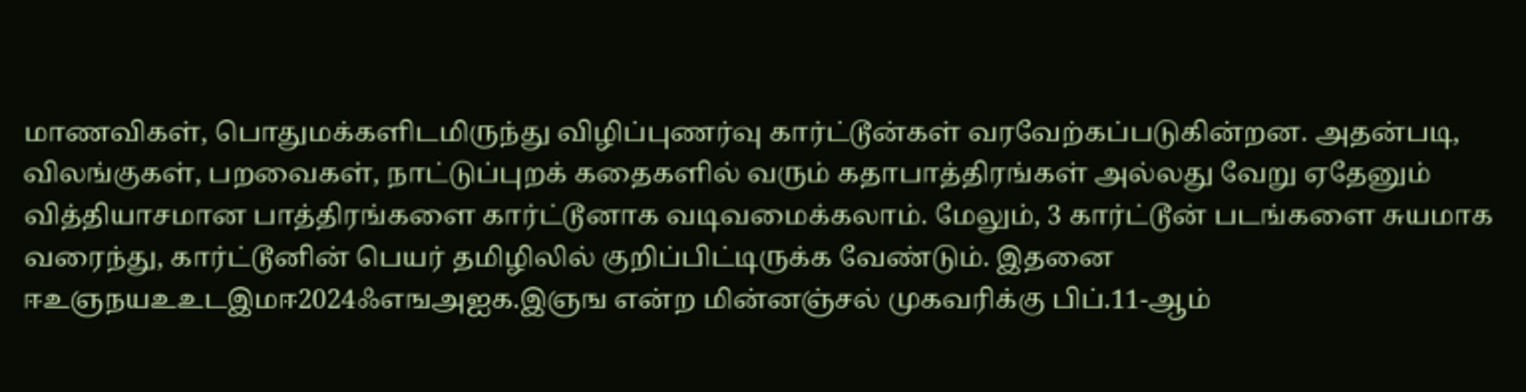மாணவிகள், பொதுமக்களிடமிருந்து விழிப்புணர்வு கார்ட்டூன்கள் வரவேற்கப்படுகின்றன. அதன்படி, விலங்குகள், பறவைகள், நாட்டுப்புறக் கதைகளில் வரும் கதாபாத்திரங்கள் அல்லது வேறு ஏதேனும் வித்தியாசமான பாத்திரங்களை கார்ட்டூனாக வடிவமைக்கலாம். மேலும், 3 கார்ட்டூன் படங்களை சுயமாக வரைந்து, கார்ட்டூனின் பெயர் தமிழிலில் குறிப்பிட்டிருக்க வேண்டும். இதனை ஈஉஞநயஉஉடஇமஈ2024ஃஎஙஅஐக.இஞங என்ற மின்னஞ்சல் முகவரிக்கு பிப்.11-ஆம்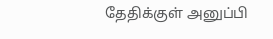தேதிக்குள் அனுப்பி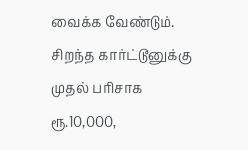வைக்க வேண்டும். சிறந்த கார்ட்டூனுக்கு முதல் பரிசாக ரூ.10,000,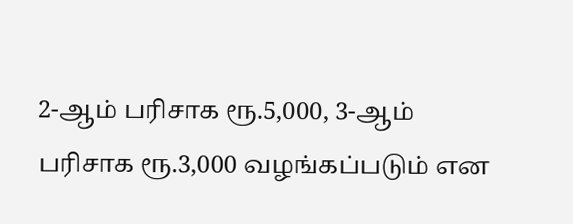2-ஆம் பரிசாக ரூ.5,000, 3-ஆம் பரிசாக ரூ.3,000 வழங்கப்படும் என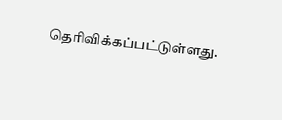தெரிவிக்கப்பட்டுள்ளது.